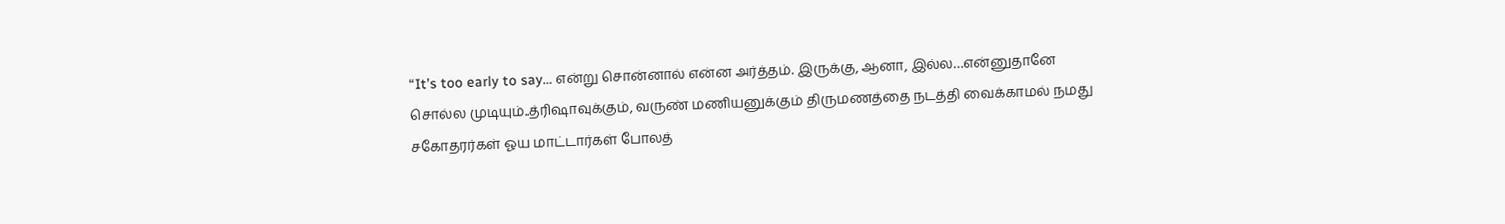“It’s too early to say… என்று சொன்னால் என்ன அர்த்தம். இருக்கு, ஆனா, இல்ல…என்னுதானே சொல்ல முடியும்..த்ரிஷாவுக்கும், வருண் மணியனுக்கும் திருமணத்தை நடத்தி வைக்காமல் நமது சகோதரர்கள் ஓய மாட்டார்கள் போலத்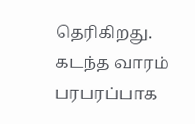தெரிகிறது. கடந்த வாரம் பரபரப்பாக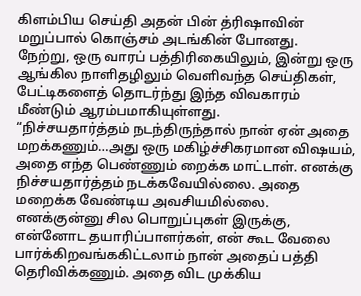கிளம்பிய செய்தி அதன் பின் த்ரிஷாவின் மறுப்பால் கொஞ்சம் அடங்கின் போனது.
நேற்று, ஒரு வாரப் பத்திரிகையிலும், இன்று ஒரு ஆங்கில நாளிதழிலும் வெளிவந்த செய்திகள், பேட்டிகளைத் தொடர்ந்து இந்த விவகாரம் மீண்டும் ஆரம்பமாகியுள்ளது.
“நிச்சயதார்த்தம் நடந்திருந்தால் நான் ஏன் அதை மறக்கணும்…அது ஒரு மகிழ்ச்சிகரமான விஷயம், அதை எந்த பெண்ணும் றைக்க மாட்டாள். எனக்கு நிச்சயதார்த்தம் நடக்கவேயில்லை. அதை மறைக்க வேண்டிய அவசியமில்லை.
எனக்குன்னு சில பொறுப்புகள் இருக்கு, என்னோட தயாரிப்பாளர்கள், என் கூட வேலை பார்க்கிறவங்ககிட்டலாம் நான் அதைப் பத்தி தெரிவிக்கணும். அதை விட முக்கிய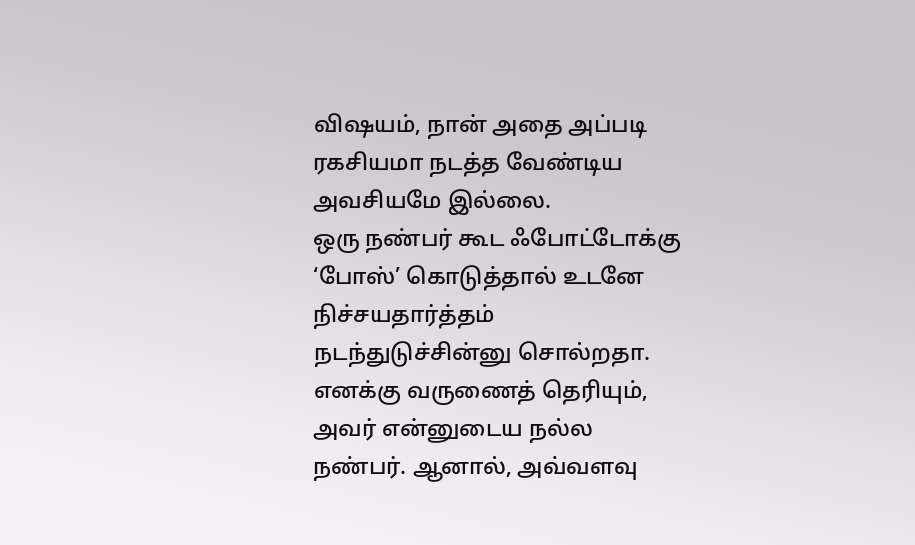விஷயம், நான் அதை அப்படி ரகசியமா நடத்த வேண்டிய அவசியமே இல்லை.
ஒரு நண்பர் கூட ஃபோட்டோக்கு ‘போஸ்’ கொடுத்தால் உடனே நிச்சயதார்த்தம் நடந்துடுச்சின்னு சொல்றதா. எனக்கு வருணைத் தெரியும், அவர் என்னுடைய நல்ல நண்பர். ஆனால், அவ்வளவு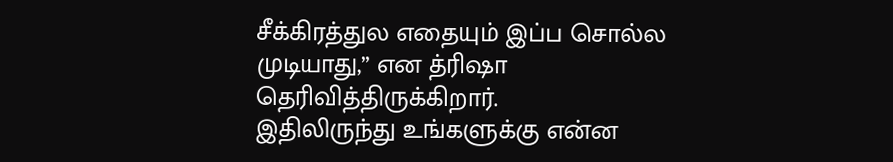சீக்கிரத்துல எதையும் இப்ப சொல்ல முடியாது,” என த்ரிஷா தெரிவித்திருக்கிறார்.
இதிலிருந்து உங்களுக்கு என்ன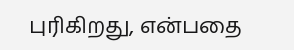புரிகிறது, என்பதை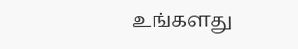உங்களது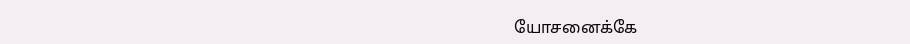யோசனைக்கே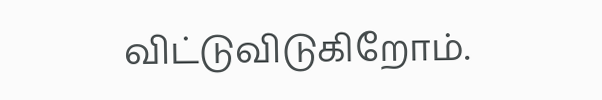விட்டுவிடுகிறோம்.